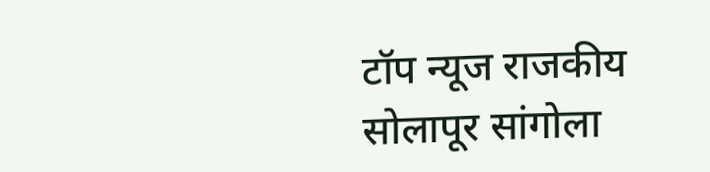टॉप न्यूज राजकीय सोलापूर सांगोला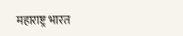महाराष्ट्र भारत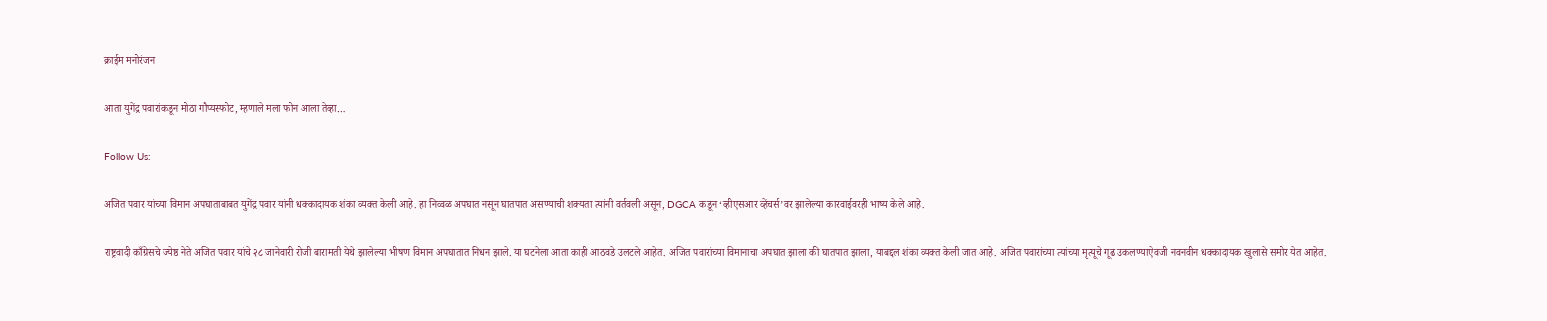क्राईम मनोरंजन

आता युगेंद्र पवारांकडून मोठा गौप्यस्फोट, म्हणाले मला फोन आला तेव्हा…

Follow Us:

अजित पवार यांच्या विमान अपघाताबाबत युगेंद्र पवार यांनी धक्कादायक शंका व्यक्त केली आहे. हा निव्वळ अपघात नसून घातपात असण्याची शक्यता त्यांनी वर्तवली असून, DGCA कडून ‘व्हीएसआर व्हेंचर्स’वर झालेल्या कारवाईवरही भाष्य केले आहे.

राष्ट्रवादी काँग्रेसचे ज्येष्ठ नेते अजित पवार यांचे २८ जानेवारी रोजी बारामती येथे झालेल्या भीषण विमान अपघातात निधन झाले. या घटनेला आता काही आठवडे उलटले आहेत. अजित पवारांच्या विमानाचा अपघात झाला की घातपात झाला, याबद्दल शंका व्यक्त केली जात आहे. अजित पवारांच्या त्यांच्या मृत्यूचे गूढ उकलण्याऐवजी नवनवीन धक्कादायक खुलासे समोर येत आहेत.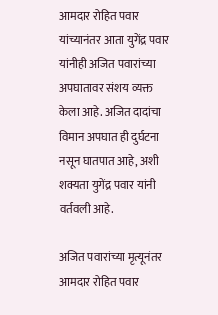आमदार रोहित पवार यांच्यानंतर आता युगेंद्र पवार यांनीही अजित पवारांच्या अपघातावर संशय व्यक्त केला आहे. अजित दादांचा विमान अपघात ही दुर्घटना नसून घातपात आहे, अशी शक्यता युगेंद्र पवार यांनी वर्तवली आहे.

अजित पवारांच्या मृत्यूनंतर आमदार रोहित पवार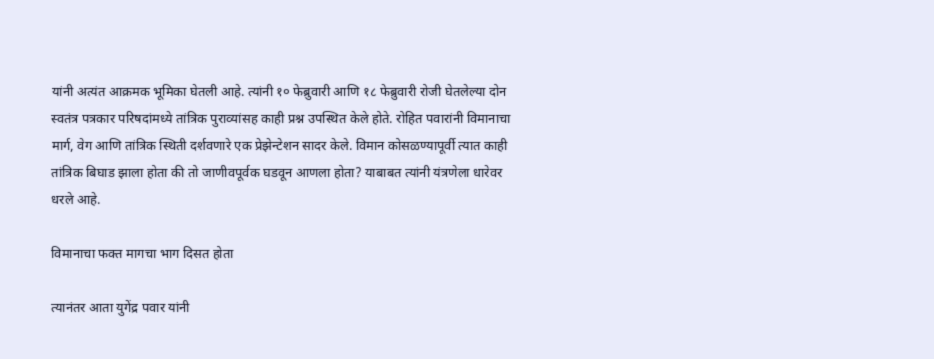यांनी अत्यंत आक्रमक भूमिका घेतली आहे. त्यांनी १० फेब्रुवारी आणि १८ फेब्रुवारी रोजी घेतलेल्या दोन स्वतंत्र पत्रकार परिषदांमध्ये तांत्रिक पुराव्यांसह काही प्रश्न उपस्थित केले होते. रोहित पवारांनी विमानाचा मार्ग, वेग आणि तांत्रिक स्थिती दर्शवणारे एक प्रेझेन्टेशन सादर केले. विमान कोसळण्यापूर्वी त्यात काही तांत्रिक बिघाड झाला होता की तो जाणीवपूर्वक घडवून आणला होता? याबाबत त्यांनी यंत्रणेला धारेवर धरले आहे.

विमानाचा फक्त मागचा भाग दिसत होता

त्यानंतर आता युगेंद्र पवार यांनी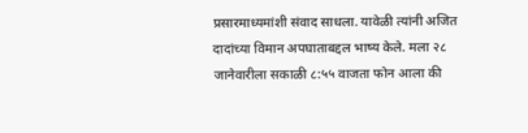प्रसारमाध्यमांशी संवाद साधला. यावेळी त्यांनी अजित दादांच्या विमान अपघाताबद्दल भाष्य केले. मला २८ जानेवारीला सकाळी ८:५५ वाजता फोन आला की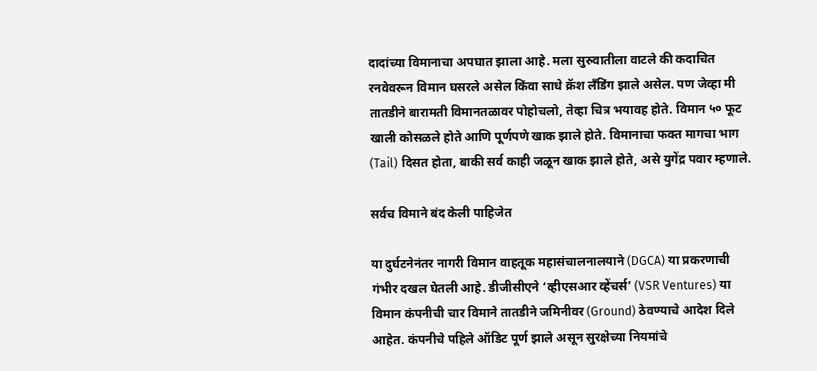दादांच्या विमानाचा अपघात झाला आहे. मला सुरुवातीला वाटले की कदाचित रनवेवरून विमान घसरले असेल किंवा साधे क्रॅश लँडिंग झाले असेल. पण जेव्हा मी तातडीने बारामती विमानतळावर पोहोचलो, तेव्हा चित्र भयावह होते. विमान ५० फूट खाली कोसळले होते आणि पूर्णपणे खाक झाले होते. विमानाचा फक्त मागचा भाग (Tail) दिसत होता, बाकी सर्व काही जळून खाक झाले होते, असे युगेंद्र पवार म्हणाले.

सर्वच विमाने बंद केली पाहिजेत

या दुर्घटनेनंतर नागरी विमान वाहतूक महासंचालनालयाने (DGCA) या प्रकरणाची गंभीर दखल घेतली आहे. डीजीसीएने ‘व्हीएसआर व्हेंचर्स’ (VSR Ventures) या विमान कंपनीची चार विमाने तातडीने जमिनीवर (Ground) ठेवण्याचे आदेश दिले आहेत. कंपनीचे पहिले ऑडिट पूर्ण झाले असून सुरक्षेच्या नियमांचे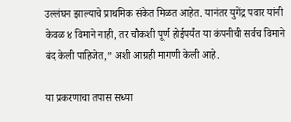उल्लंघन झाल्याचे प्राथमिक संकेत मिळत आहेत. यानंतर युगेंद्र पवार यांनी केवळ ४ विमाने नाही, तर चौकशी पूर्ण होईपर्यंत या कंपनीची सर्वच विमाने बंद केली पाहिजेत,” अशी आग्रही मागणी केली आहे.

या प्रकरणाचा तपास सध्या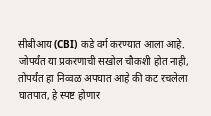सीबीआय (CBI) कडे वर्ग करण्यात आला आहे. जोपर्यंत या प्रकरणाची सखोल चौकशी होत नाही, तोपर्यंत हा निव्वळ अपघात आहे की कट रचलेला घातपात, हे स्पष्ट होणार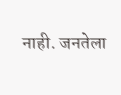नाही. जनतेला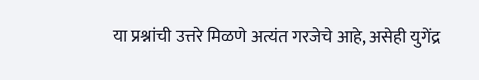या प्रश्नांची उत्तरे मिळणे अत्यंत गरजेचे आहे, असेही युगेंद्र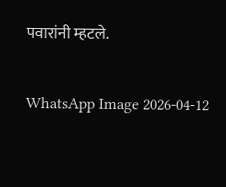पवारांनी म्हटले.

WhatsApp Image 2026-04-12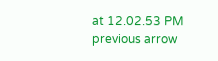at 12.02.53 PM
previous arrow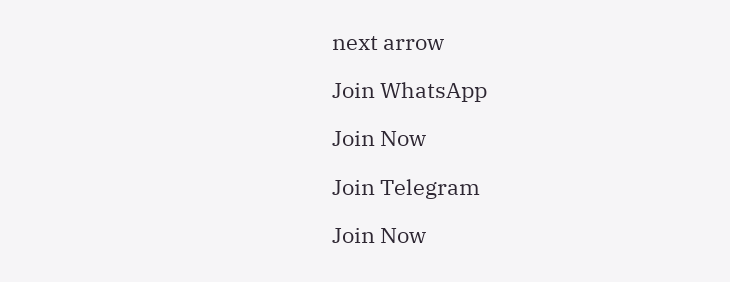next arrow

Join WhatsApp

Join Now

Join Telegram

Join Now